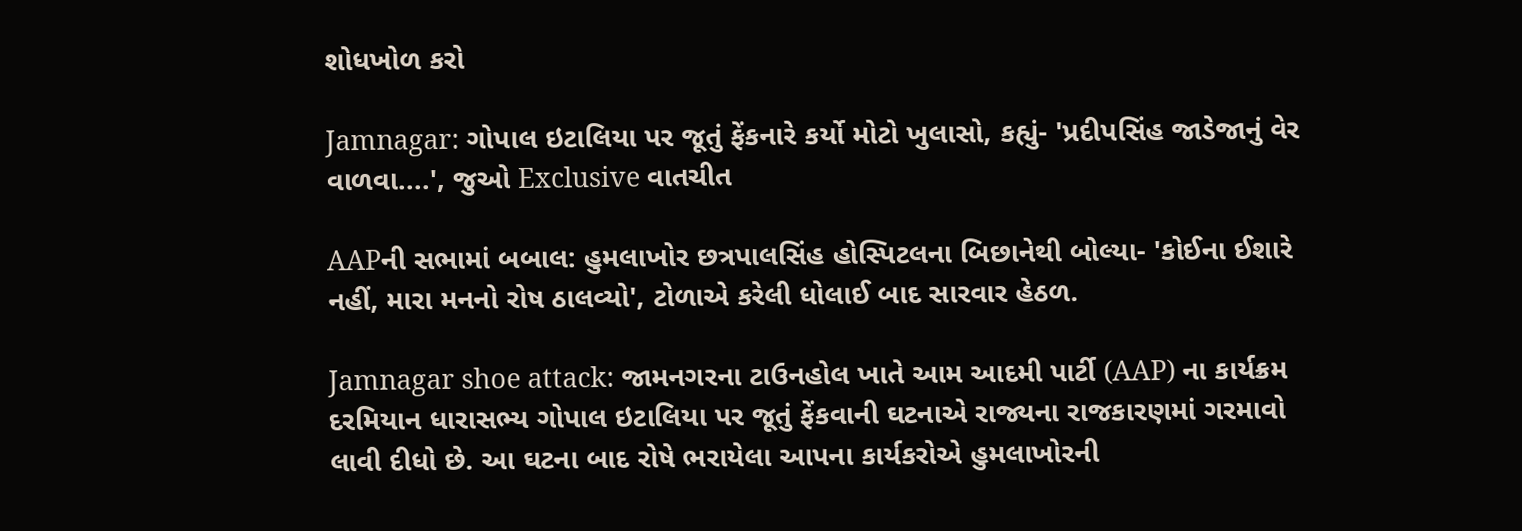શોધખોળ કરો

Jamnagar: ગોપાલ ઇટાલિયા પર જૂતું ફેંકનારે કર્યો મોટો ખુલાસો, કહ્યું- 'પ્રદીપસિંહ જાડેજાનું વેર વાળવા....', જુઓ Exclusive વાતચીત

AAPની સભામાં બબાલ: હુમલાખોર છત્રપાલસિંહ હોસ્પિટલના બિછાનેથી બોલ્યા- 'કોઈના ઈશારે નહીં, મારા મનનો રોષ ઠાલવ્યો', ટોળાએ કરેલી ધોલાઈ બાદ સારવાર હેઠળ.

Jamnagar shoe attack: જામનગરના ટાઉનહોલ ખાતે આમ આદમી પાર્ટી (AAP) ના કાર્યક્રમ દરમિયાન ધારાસભ્ય ગોપાલ ઇટાલિયા પર જૂતું ફેંકવાની ઘટનાએ રાજ્યના રાજકારણમાં ગરમાવો લાવી દીધો છે. આ ઘટના બાદ રોષે ભરાયેલા આપના કાર્યકરોએ હુમલાખોરની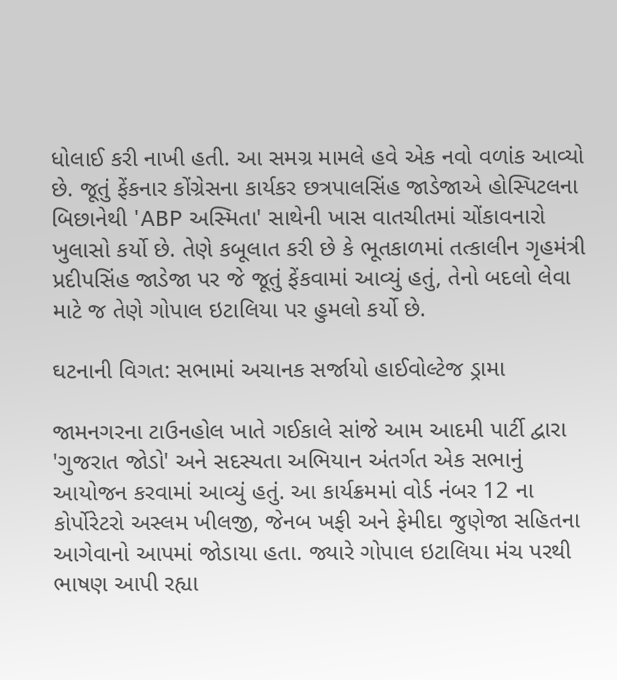ધોલાઈ કરી નાખી હતી. આ સમગ્ર મામલે હવે એક નવો વળાંક આવ્યો છે. જૂતું ફેંકનાર કોંગ્રેસના કાર્યકર છત્રપાલસિંહ જાડેજાએ હોસ્પિટલના બિછાનેથી 'ABP અસ્મિતા' સાથેની ખાસ વાતચીતમાં ચોંકાવનારો ખુલાસો કર્યો છે. તેણે કબૂલાત કરી છે કે ભૂતકાળમાં તત્કાલીન ગૃહમંત્રી પ્રદીપસિંહ જાડેજા પર જે જૂતું ફેંકવામાં આવ્યું હતું, તેનો બદલો લેવા માટે જ તેણે ગોપાલ ઇટાલિયા પર હુમલો કર્યો છે.

ઘટનાની વિગત: સભામાં અચાનક સર્જાયો હાઈવોલ્ટેજ ડ્રામા

જામનગરના ટાઉનહોલ ખાતે ગઈકાલે સાંજે આમ આદમી પાર્ટી દ્વારા 'ગુજરાત જોડો' અને સદસ્યતા અભિયાન અંતર્ગત એક સભાનું આયોજન કરવામાં આવ્યું હતું. આ કાર્યક્રમમાં વોર્ડ નંબર 12 ના કોર્પોરેટરો અસ્લમ ખીલજી, જેનબ ખફી અને ફેમીદા જુણેજા સહિતના આગેવાનો આપમાં જોડાયા હતા. જ્યારે ગોપાલ ઇટાલિયા મંચ પરથી ભાષણ આપી રહ્યા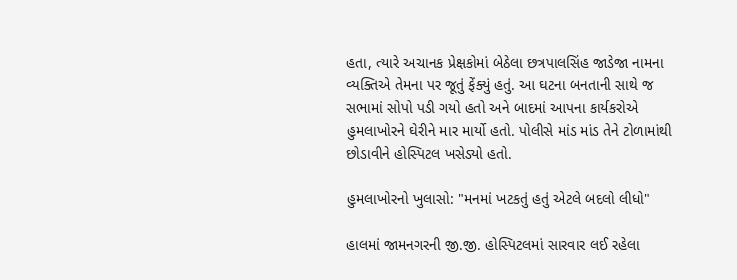હતા, ત્યારે અચાનક પ્રેક્ષકોમાં બેઠેલા છત્રપાલસિંહ જાડેજા નામના વ્યક્તિએ તેમના પર જૂતું ફેંક્યું હતું. આ ઘટના બનતાની સાથે જ સભામાં સોપો પડી ગયો હતો અને બાદમાં આપના કાર્યકરોએ હુમલાખોરને ઘેરીને માર માર્યો હતો. પોલીસે માંડ માંડ તેને ટોળામાંથી છોડાવીને હોસ્પિટલ ખસેડ્યો હતો.

હુમલાખોરનો ખુલાસો: "મનમાં ખટકતું હતું એટલે બદલો લીધો"

હાલમાં જામનગરની જી.જી. હોસ્પિટલમાં સારવાર લઈ રહેલા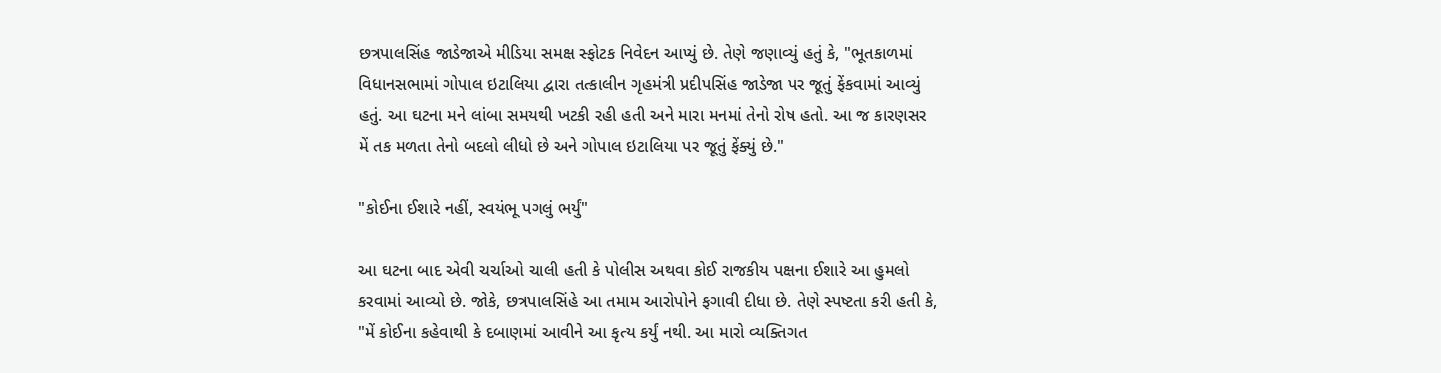છત્રપાલસિંહ જાડેજાએ મીડિયા સમક્ષ સ્ફોટક નિવેદન આપ્યું છે. તેણે જણાવ્યું હતું કે, "ભૂતકાળમાં વિધાનસભામાં ગોપાલ ઇટાલિયા દ્વારા તત્કાલીન ગૃહમંત્રી પ્રદીપસિંહ જાડેજા પર જૂતું ફેંકવામાં આવ્યું હતું. આ ઘટના મને લાંબા સમયથી ખટકી રહી હતી અને મારા મનમાં તેનો રોષ હતો. આ જ કારણસર મેં તક મળતા તેનો બદલો લીધો છે અને ગોપાલ ઇટાલિયા પર જૂતું ફેંક્યું છે."

"કોઈના ઈશારે નહીં, સ્વયંભૂ પગલું ભર્યું"

આ ઘટના બાદ એવી ચર્ચાઓ ચાલી હતી કે પોલીસ અથવા કોઈ રાજકીય પક્ષના ઈશારે આ હુમલો કરવામાં આવ્યો છે. જોકે, છત્રપાલસિંહે આ તમામ આરોપોને ફગાવી દીધા છે. તેણે સ્પષ્ટતા કરી હતી કે, "મેં કોઈના કહેવાથી કે દબાણમાં આવીને આ કૃત્ય કર્યું નથી. આ મારો વ્યક્તિગત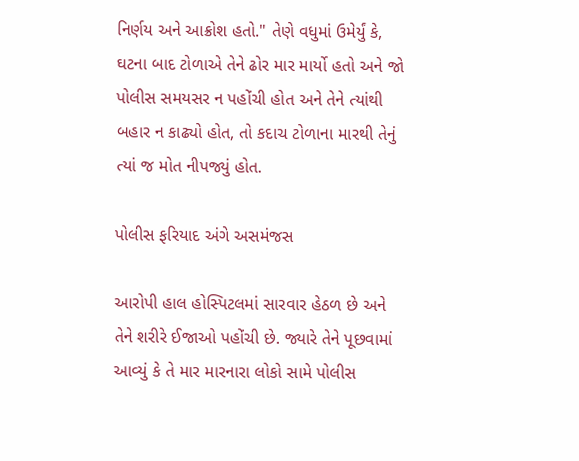નિર્ણય અને આક્રોશ હતો." તેણે વધુમાં ઉમેર્યું કે, ઘટના બાદ ટોળાએ તેને ઢોર માર માર્યો હતો અને જો પોલીસ સમયસર ન પહોંચી હોત અને તેને ત્યાંથી બહાર ન કાઢ્યો હોત, તો કદાચ ટોળાના મારથી તેનું ત્યાં જ મોત નીપજ્યું હોત.

પોલીસ ફરિયાદ અંગે અસમંજસ

આરોપી હાલ હોસ્પિટલમાં સારવાર હેઠળ છે અને તેને શરીરે ઈજાઓ પહોંચી છે. જ્યારે તેને પૂછવામાં આવ્યું કે તે માર મારનારા લોકો સામે પોલીસ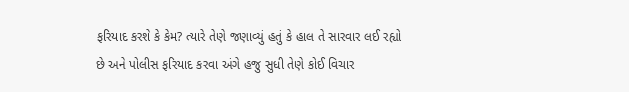ફરિયાદ કરશે કે કેમ? ત્યારે તેણે જણાવ્યું હતું કે હાલ તે સારવાર લઈ રહ્યો છે અને પોલીસ ફરિયાદ કરવા અંગે હજુ સુધી તેણે કોઈ વિચાર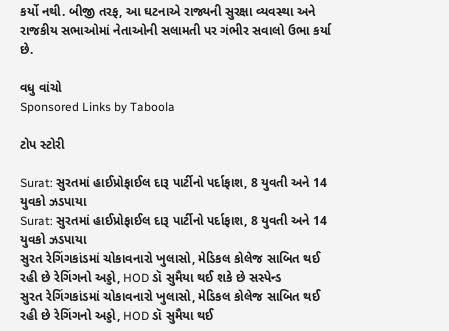કર્યો નથી. બીજી તરફ, આ ઘટનાએ રાજ્યની સુરક્ષા વ્યવસ્થા અને રાજકીય સભાઓમાં નેતાઓની સલામતી પર ગંભીર સવાલો ઉભા કર્યા છે.

વધુ વાંચો
Sponsored Links by Taboola

ટોપ સ્ટોરી

Surat: સુરતમાં હાઈપ્રોફાઈલ દારૂ પાર્ટીનો પર્દાફાશ, 8 યુવતી અને 14 યુવકો ઝડપાયા
Surat: સુરતમાં હાઈપ્રોફાઈલ દારૂ પાર્ટીનો પર્દાફાશ, 8 યુવતી અને 14 યુવકો ઝડપાયા
સુરત રેગિંગકાંડમાં ચોકાવનારો ખુલાસો, મેડિકલ કોલેજ સાબિત થઈ રહી છે રેગિંગનો અડ્ડો, HOD ડૉ સુમૈયા થઈ શકે છે સસ્પેન્ડ
સુરત રેગિંગકાંડમાં ચોકાવનારો ખુલાસો, મેડિકલ કોલેજ સાબિત થઈ રહી છે રેગિંગનો અડ્ડો, HOD ડૉ સુમૈયા થઈ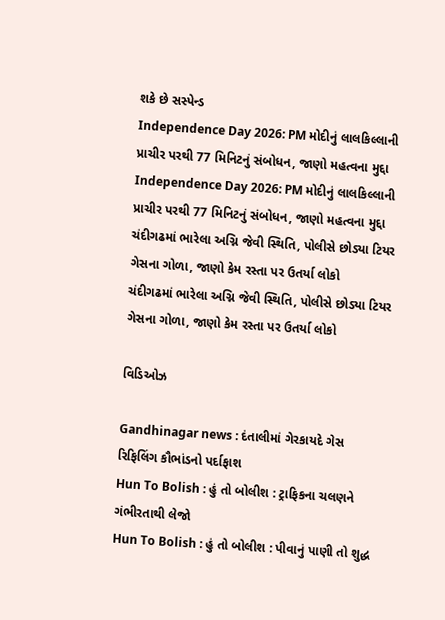શકે છે સસ્પેન્ડ
Independence Day 2026: PM મોદીનું લાલકિલ્લાની પ્રાચીર પરથી 77 મિનિટનું સંબોધન, જાણો મહત્વના મુદ્દા
Independence Day 2026: PM મોદીનું લાલકિલ્લાની પ્રાચીર પરથી 77 મિનિટનું સંબોધન, જાણો મહત્વના મુદ્દા
ચંદીગઢમાં ભારેલા અગ્નિ જેવી સ્થિતિ, પોલીસે છોડ્યા ટિયર ગેસના ગોળા, જાણો કેમ રસ્તા પર ઉતર્યા લોકો
ચંદીગઢમાં ભારેલા અગ્નિ જેવી સ્થિતિ, પોલીસે છોડ્યા ટિયર ગેસના ગોળા, જાણો કેમ રસ્તા પર ઉતર્યા લોકો

વિડિઓઝ

Gandhinagar news : દંતાલીમાં ગેરકાયદે ગેસ રિફિલિંગ કૌભાંડનો પર્દાફાશ
Hun To Bolish : હું તો બોલીશ : ટ્રાફિકના ચલણને ગંભીરતાથી લેજો
Hun To Bolish : હું તો બોલીશ : પીવાનું પાણી તો શુદ્ધ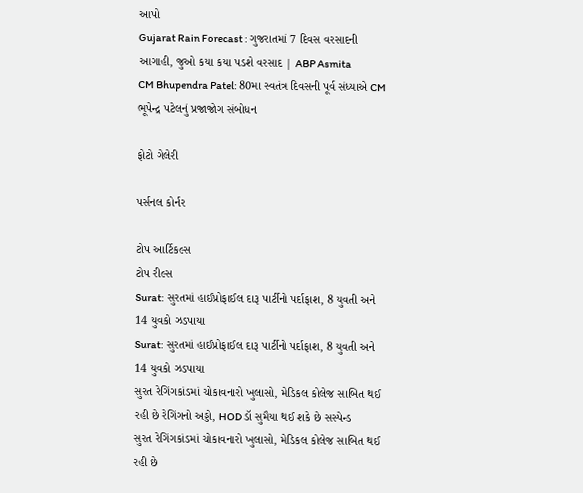આપો
Gujarat Rain Forecast : ગુજરાતમાં 7 દિવસ વરસાદની આગાહી, જુઓ કયા કયા પડશે વરસાદ | ABP Asmita
CM Bhupendra Patel: 80મા સ્વતંત્ર દિવસની પૂર્વ સંધ્યાએ CM ભૂપેન્દ્ર પટેલનું પ્રજાજોગ સંબોધન

ફોટો ગેલેરી

પર્સનલ કોર્નર

ટોપ આર્ટિકલ્સ
ટોપ રીલ્સ
Surat: સુરતમાં હાઈપ્રોફાઈલ દારૂ પાર્ટીનો પર્દાફાશ, 8 યુવતી અને 14 યુવકો ઝડપાયા
Surat: સુરતમાં હાઈપ્રોફાઈલ દારૂ પાર્ટીનો પર્દાફાશ, 8 યુવતી અને 14 યુવકો ઝડપાયા
સુરત રેગિંગકાંડમાં ચોકાવનારો ખુલાસો, મેડિકલ કોલેજ સાબિત થઈ રહી છે રેગિંગનો અડ્ડો, HOD ડૉ સુમૈયા થઈ શકે છે સસ્પેન્ડ
સુરત રેગિંગકાંડમાં ચોકાવનારો ખુલાસો, મેડિકલ કોલેજ સાબિત થઈ રહી છે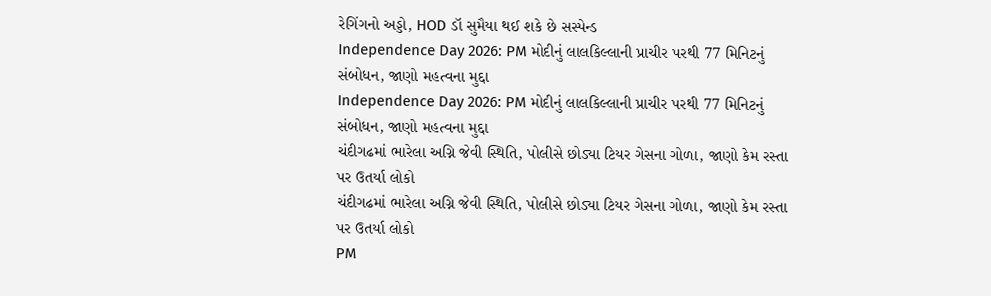રેગિંગનો અડ્ડો, HOD ડૉ સુમૈયા થઈ શકે છે સસ્પેન્ડ
Independence Day 2026: PM મોદીનું લાલકિલ્લાની પ્રાચીર પરથી 77 મિનિટનું સંબોધન, જાણો મહત્વના મુદ્દા
Independence Day 2026: PM મોદીનું લાલકિલ્લાની પ્રાચીર પરથી 77 મિનિટનું સંબોધન, જાણો મહત્વના મુદ્દા
ચંદીગઢમાં ભારેલા અગ્નિ જેવી સ્થિતિ, પોલીસે છોડ્યા ટિયર ગેસના ગોળા, જાણો કેમ રસ્તા પર ઉતર્યા લોકો
ચંદીગઢમાં ભારેલા અગ્નિ જેવી સ્થિતિ, પોલીસે છોડ્યા ટિયર ગેસના ગોળા, જાણો કેમ રસ્તા પર ઉતર્યા લોકો
PM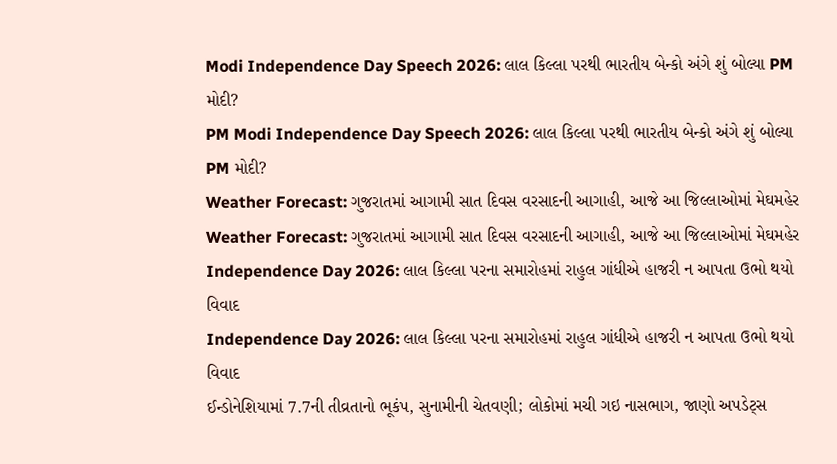Modi Independence Day Speech 2026: લાલ કિલ્લા પરથી ભારતીય બેન્કો અંગે શું બોલ્યા PM મોદી?
PM Modi Independence Day Speech 2026: લાલ કિલ્લા પરથી ભારતીય બેન્કો અંગે શું બોલ્યા PM મોદી?
Weather Forecast: ગુજરાતમાં આગામી સાત દિવસ વરસાદની આગાહી, આજે આ જિલ્લાઓમાં મેઘમહેર
Weather Forecast: ગુજરાતમાં આગામી સાત દિવસ વરસાદની આગાહી, આજે આ જિલ્લાઓમાં મેઘમહેર
Independence Day 2026: લાલ કિલ્લા પરના સમારોહમાં રાહુલ ગાંધીએ હાજરી ન આપતા ઉભો થયો વિવાદ
Independence Day 2026: લાલ કિલ્લા પરના સમારોહમાં રાહુલ ગાંધીએ હાજરી ન આપતા ઉભો થયો વિવાદ
ઈન્ડોનેશિયામાં 7.7ની તીવ્રતાનો ભૂકંપ, સુનામીની ચેતવણી; લોકોમાં મચી ગઇ નાસભાગ, જાણો અપડેટ્સ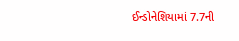ઈન્ડોનેશિયામાં 7.7ની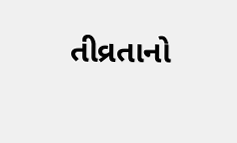તીવ્રતાનો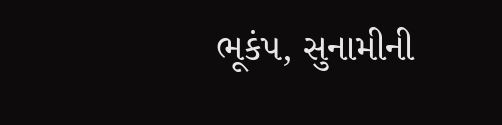ભૂકંપ, સુનામીની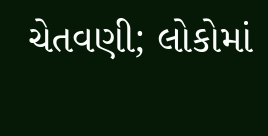ચેતવણી; લોકોમાં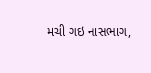મચી ગઇ નાસભાગ,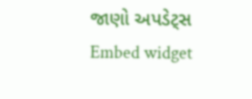જાણો અપડેટ્સ
Embed widget